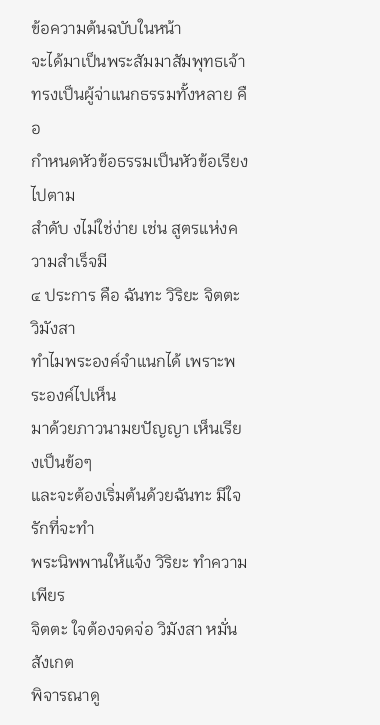ข้อความต้นฉบับในหน้า
จะได้มาเป็นพระสัมมาสัมพุทธเจ้า
ทรงเป็นผู้จ่าแนกธรรมทั้งหลาย คือ
กำหนดหัวข้อธรรมเป็นหัวข้อเรียงไปตาม
สําดับ งไม่ใช่ง่าย เช่น สูตรแห่งความสําเร็จมี
๔ ประการ คือ ฉันทะ วิริยะ จิตตะ วิมังสา
ทำไมพระองค์จำแนกได้ เพราะพระองค์ไปเห็น
มาด้วยภาวนามยปัญญา เห็นเรียงเป็นข้อๆ
และจะต้องเริ่มต้นด้วยฉันทะ มีใจรักที่จะทำ
พระนิพพานให้แจ้ง วิริยะ ทำความเพียร
จิตตะ ใจต้องจดจ่อ วิมังสา หมั่นสังเกต
พิจารณาดู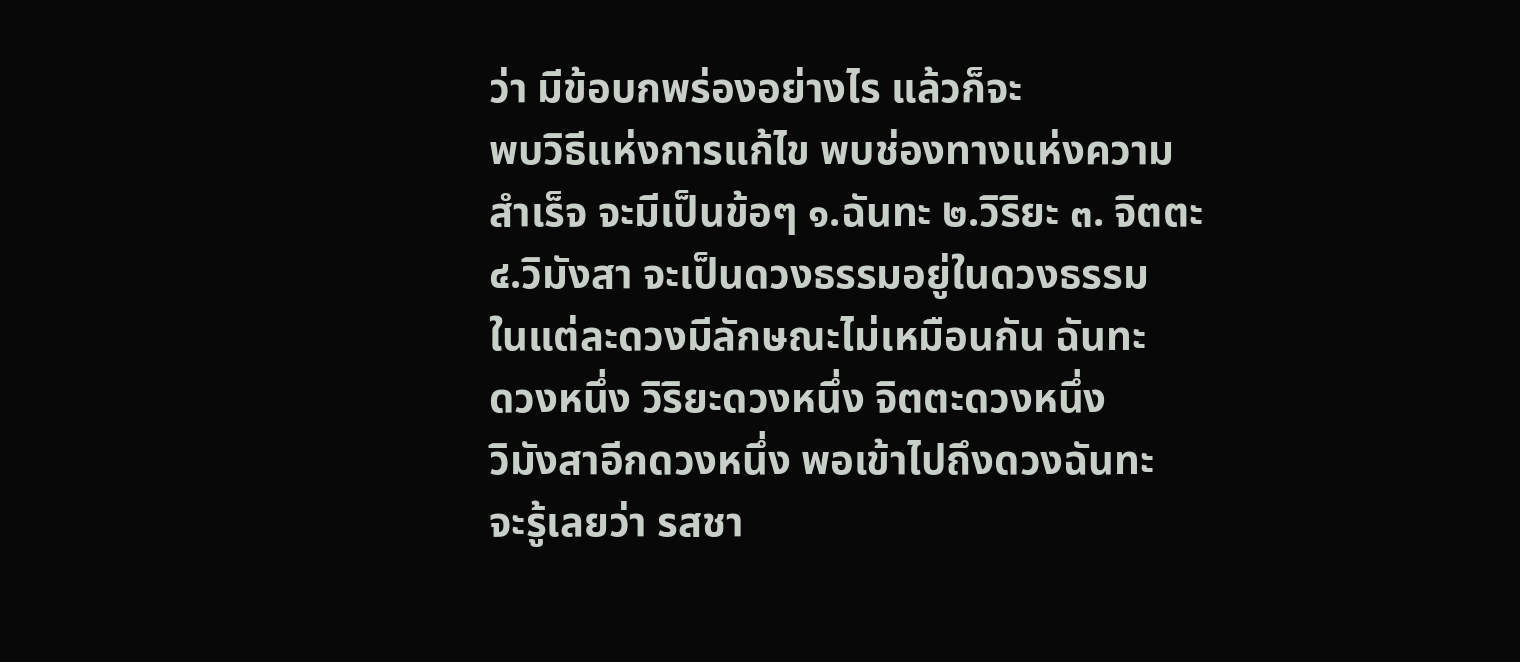ว่า มีข้อบกพร่องอย่างไร แล้วก็จะ
พบวิธีแห่งการแก้ไข พบช่องทางแห่งความ
สำเร็จ จะมีเป็นข้อๆ ๑.ฉันทะ ๒.วิริยะ ๓. จิตตะ
๔.วิมังสา จะเป็นดวงธรรมอยู่ในดวงธรรม
ในแต่ละดวงมีลักษณะไม่เหมือนกัน ฉันทะ
ดวงหนึ่ง วิริยะดวงหนึ่ง จิตตะดวงหนึ่ง
วิมังสาอีกดวงหนึ่ง พอเข้าไปถึงดวงฉันทะ
จะรู้เลยว่า รสชา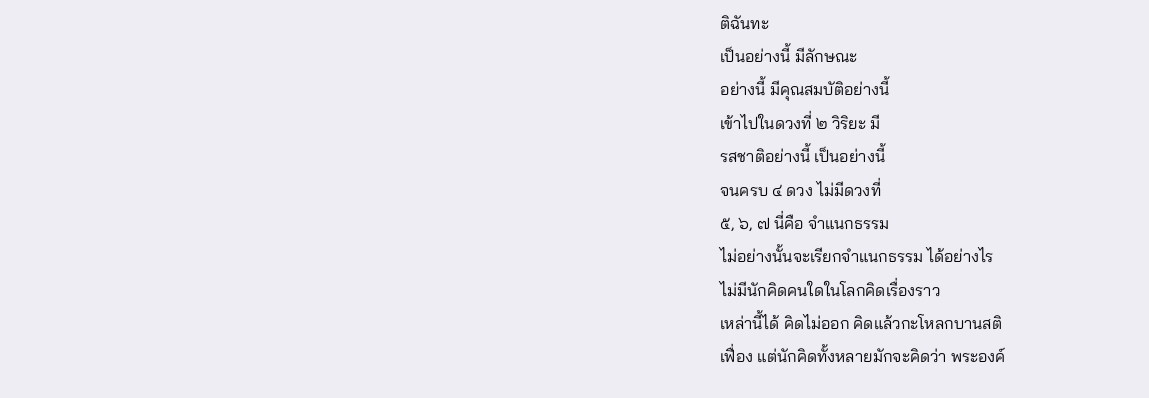ติฉันทะ
เป็นอย่างนี้ มีลักษณะ
อย่างนี้ มีคุณสมบัติอย่างนี้
เข้าไปในดวงที่ ๒ วิริยะ มี
รสชาติอย่างนี้ เป็นอย่างนี้
จนครบ ๔ ดวง ไม่มีดวงที่
๕, ๖, ๗ นี่คือ จำแนกธรรม
ไม่อย่างนั้นจะเรียกจำแนกธรรม ได้อย่างไร
ไม่มีนักคิดคนใดในโลกคิดเรื่องราว
เหล่านี้ได้ คิดไม่ออก คิดแล้วกะโหลกบานสติ
เฟื่อง แต่นักคิดทั้งหลายมักจะคิดว่า พระองค์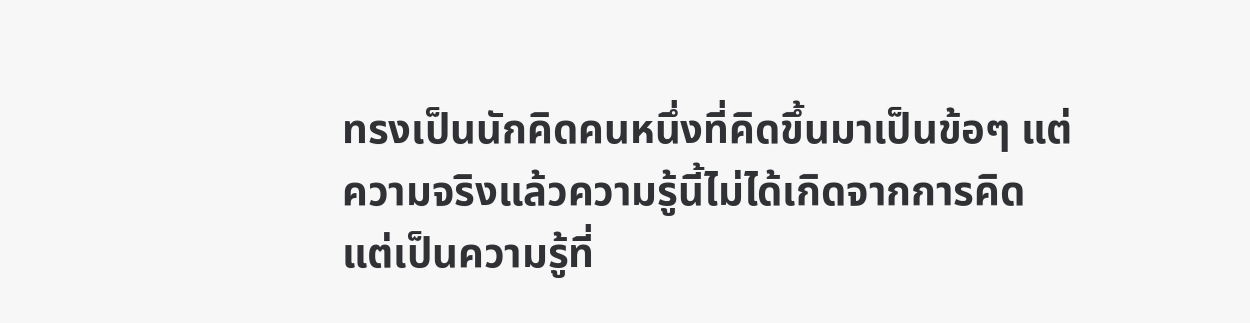ทรงเป็นนักคิดคนหนึ่งที่คิดขึ้นมาเป็นข้อๆ แต่
ความจริงแล้วความรู้นี้ไม่ได้เกิดจากการคิด
แต่เป็นความรู้ที่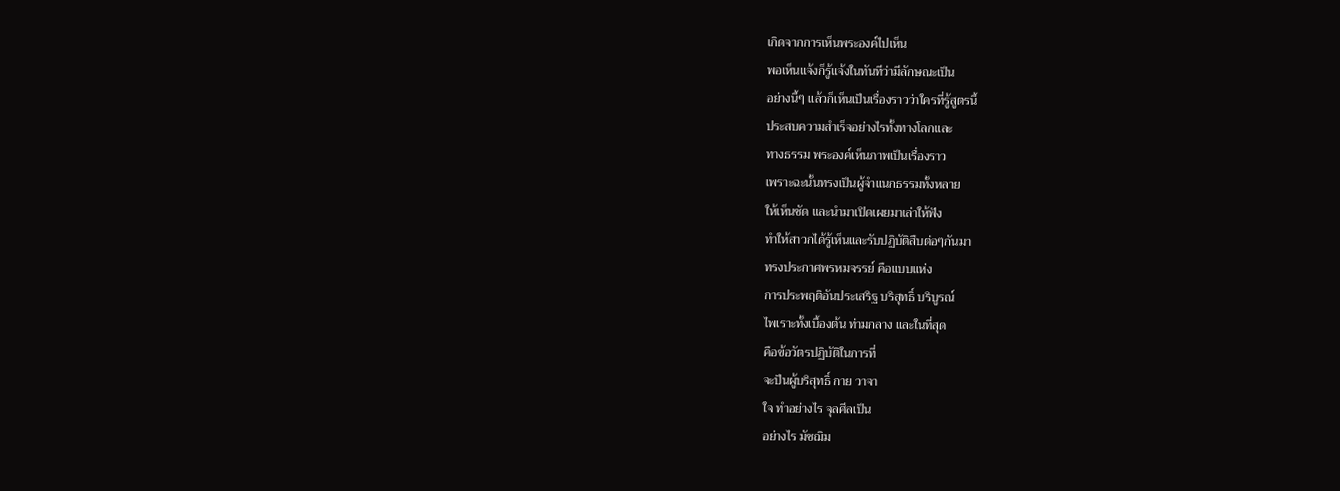เกิดจากการเห็นพระองค์ไปเห็น
พอเห็นแจ้งก็รู้แจ้งในทันทีว่ามีลักษณะเป็น
อย่างนี้ๆ แล้วก็เห็นเป็นเรื่องราวว่าใครที่รู้สูตรนี้
ประสบความสําเร็จอย่างไรทั้งทางโลกและ
ทางธรรม พระองค์เห็นภาพเป็นเรื่องราว
เพราะฉะนั้นทรงเป็นผู้จําแนกธรรมทั้งหลาย
ให้เห็นชัด และนำมาเปิดเผยมาเล่าให้ฟัง
ทำให้สาวกได้รู้เห็นและรับปฏิบัติสืบต่อๆกันมา
ทรงประกาศพรหมจรรย์ คือแบบแห่ง
การประพฤติอันประเสริฐ บริสุทธิ์ บริบูรณ์
ไพเราะทั้งเบื้องต้น ท่ามกลาง และในที่สุด
คือข้อวัตรปฏิบัติในการที่
จะป็นผู้บริสุทธิ์ กาย วาจา
ใจ ทําอย่างไร จุลศีลเป็น
อย่างไร มัชฌิม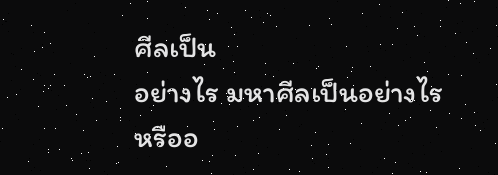ศีลเป็น
อย่างไร มหาศีลเป็นอย่างไร
หรืออ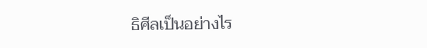ธิศีลเป็นอย่างไร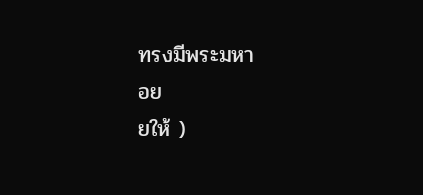ทรงมีพระมหา
อย
ยให้ )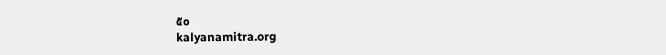๕๐
kalyanamitra.org